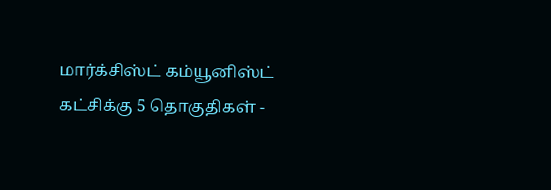மார்க்சிஸ்ட் கம்யூனிஸ்ட் கட்சிக்கு 5 தொகுதிகள் -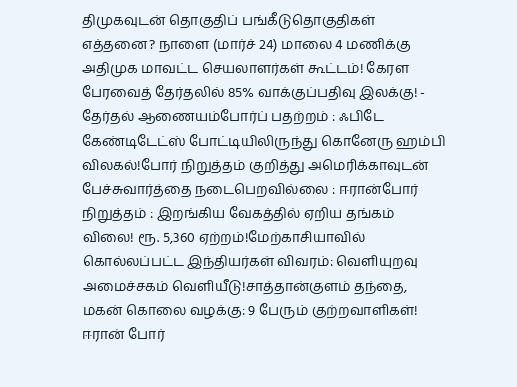திமுகவுடன் தொகுதிப் பங்கீடுதொகுதிகள் எத்தனை? நாளை (மார்ச் 24) மாலை 4 மணிக்கு அதிமுக மாவட்ட செயலாளர்கள் கூட்டம்! கேரள பேரவைத் தேர்தலில் 85% வாக்குப்பதிவு இலக்கு! - தேர்தல் ஆணையம்போர்ப் பதற்றம் : ஃபிடே கேண்டிடேட்ஸ் போட்டியிலிருந்து கொனேரு ஹம்பி விலகல்!போர் நிறுத்தம் குறித்து அமெரிக்காவுடன் பேச்சுவார்த்தை நடைபெறவில்லை : ஈரான்போர் நிறுத்தம் : இறங்கிய வேகத்தில் ஏறிய தங்கம் விலை! ரூ. 5,360 ஏற்றம்!மேற்காசியாவில் கொல்லப்பட்ட இந்தியர்கள் விவரம்: வெளியுறவு அமைச்சகம் வெளியீடு!சாத்தான்குளம் தந்தை, மகன் கொலை வழக்கு: 9 பேரும் குற்றவாளிகள்! ஈரான் போர்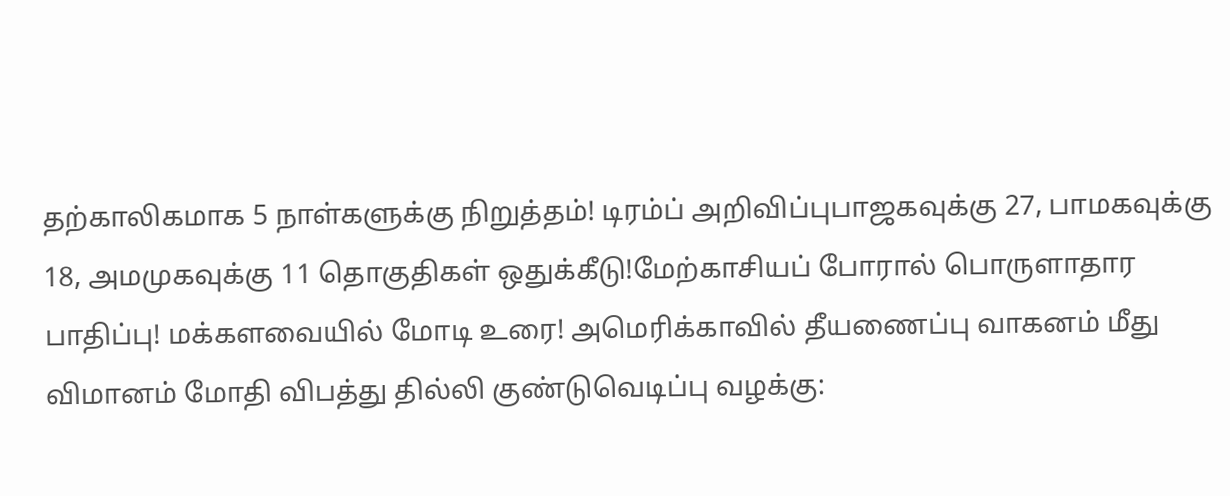தற்காலிகமாக 5 நாள்களுக்கு நிறுத்தம்! டிரம்ப் அறிவிப்புபாஜகவுக்கு 27, பாமகவுக்கு 18, அமமுகவுக்கு 11 தொகுதிகள் ஒதுக்கீடு!மேற்காசியப் போரால் பொருளாதார பாதிப்பு! மக்களவையில் மோடி உரை! அமெரிக்காவில் தீயணைப்பு வாகனம் மீது விமானம் மோதி விபத்து தில்லி குண்டுவெடிப்பு வழக்கு: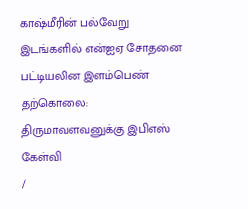காஷ்மீரின் பல்வேறு இடங்களில் என்ஐஏ சோதனை பட்டியலின இளம்பெண் தற்கொலை: திருமாவளவனுக்கு இபிஎஸ் கேள்வி
/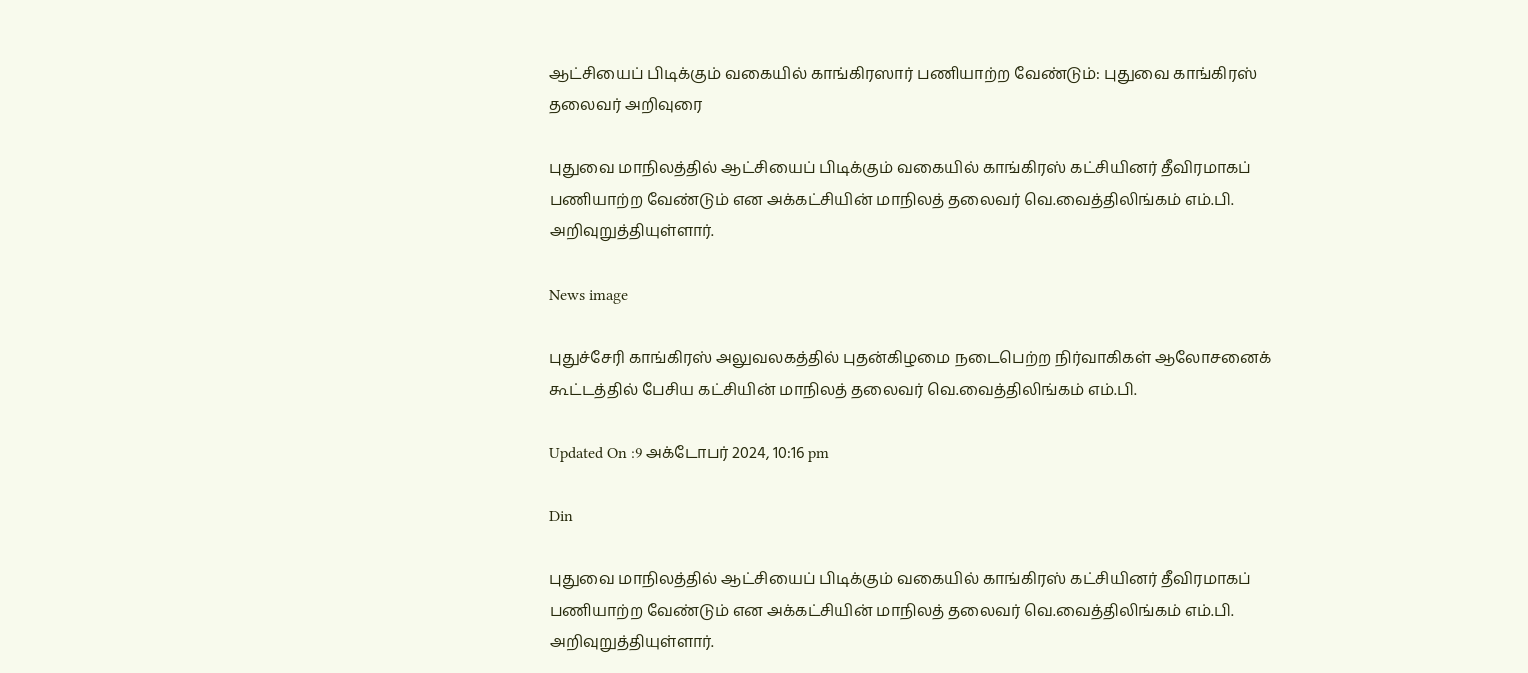ஆட்சியைப் பிடிக்கும் வகையில் காங்கிரஸார் பணியாற்ற வேண்டும்: புதுவை காங்கிரஸ் தலைவர் அறிவுரை

புதுவை மாநிலத்தில் ஆட்சியைப் பிடிக்கும் வகையில் காங்கிரஸ் கட்சியினர் தீவிரமாகப் பணியாற்ற வேண்டும் என அக்கட்சியின் மாநிலத் தலைவர் வெ.வைத்திலிங்கம் எம்.பி. அறிவுறுத்தியுள்ளார்.

News image

புதுச்சேரி காங்கிரஸ் அலுவலகத்தில் புதன்கிழமை நடைபெற்ற நிர்வாகிகள் ஆலோசனைக் கூட்டத்தில் பேசிய கட்சியின் மாநிலத் தலைவர் வெ.வைத்திலிங்கம் எம்.பி.

Updated On :9 அக்டோபர் 2024, 10:16 pm

Din

புதுவை மாநிலத்தில் ஆட்சியைப் பிடிக்கும் வகையில் காங்கிரஸ் கட்சியினர் தீவிரமாகப் பணியாற்ற வேண்டும் என அக்கட்சியின் மாநிலத் தலைவர் வெ.வைத்திலிங்கம் எம்.பி. அறிவுறுத்தியுள்ளார்.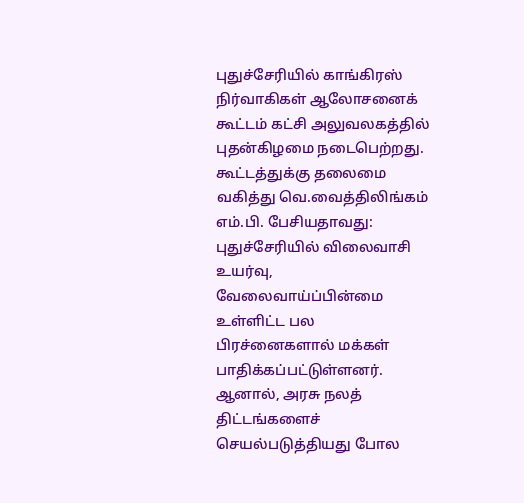புதுச்சேரியில் காங்கிரஸ் நிர்வாகிகள் ஆலோசனைக் கூட்டம் கட்சி அலுவலகத்தில் புதன்கிழமை நடைபெற்றது. கூட்டத்துக்கு தலைமை வகித்து வெ.வைத்திலிங்கம் எம்.பி. பேசியதாவது: புதுச்சேரியில் விலைவாசி உயர்வு, வேலைவாய்ப்பின்மை உள்ளிட்ட பல பிரச்னைகளால் மக்கள் பாதிக்கப்பட்டுள்ளனர். ஆனால், அரசு நலத் திட்டங்களைச் செயல்படுத்தியது போல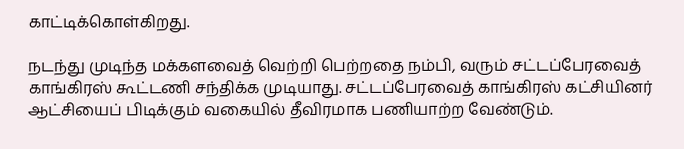காட்டிக்கொள்கிறது.

நடந்து முடிந்த மக்களவைத் வெற்றி பெற்றதை நம்பி, வரும் சட்டப்பேரவைத் காங்கிரஸ் கூட்டணி சந்திக்க முடியாது. சட்டப்பேரவைத் காங்கிரஸ் கட்சியினர் ஆட்சியைப் பிடிக்கும் வகையில் தீவிரமாக பணியாற்ற வேண்டும்.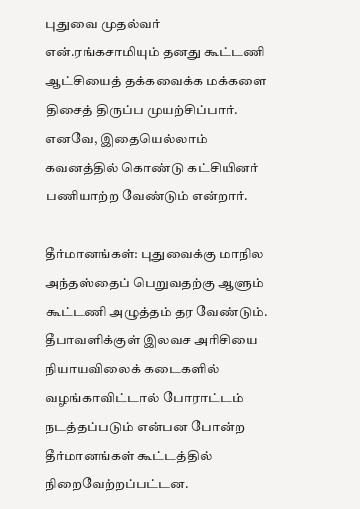புதுவை முதல்வர் என்.ரங்கசாமியும் தனது கூட்டணி ஆட்சியைத் தக்கவைக்க மக்களை திசைத் திருப்ப முயற்சிப்பார். எனவே, இதையெல்லாம் கவனத்தில் கொண்டு கட்சியினர் பணியாற்ற வேண்டும் என்றார்.

தீர்மானங்கள்: புதுவைக்கு மாநில அந்தஸ்தைப் பெறுவதற்கு ஆளும் கூட்டணி அழுத்தம் தர வேண்டும். தீபாவளிக்குள் இலவச அரிசியை நியாயவிலைக் கடைகளில் வழங்காவிட்டால் போராட்டம் நடத்தப்படும் என்பன போன்ற தீர்மானங்கள் கூட்டத்தில் நிறைவேற்றப்பட்டன.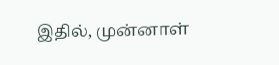இதில், முன்னாள்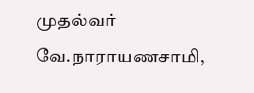முதல்வர் வே.நாராயணசாமி,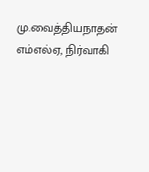மு.வைத்தியநாதன் எம்எல்ஏ, நிர்வாகி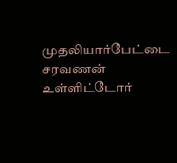முதலியார்பேட்டை சரவணன் உள்ளிட்டோர்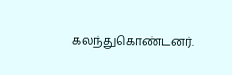கலந்துகொண்டனர்.